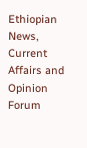Ethiopian News, Current Affairs and Opinion Forum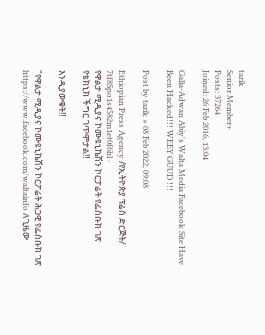tarik
Senior Member+
Posts: 37264
Joined: 26 Feb 2016, 13:04

Galla-Adwan Abiy's Walta Media Facebook Site Have Been Hacked!!! WEEY GUUD !!!

Post by tarik » 08 Feb 2022, 09:08

Ethiopian Press Agency /የኢትዮጵያ ፕሬስ ድርጅት/
7tf8Spo1s4582m1et0f6hl ·
የዋልታ ሚዲያና ኮሙዩኒኬሽን ኮርፓሬት የፌስቡክ ገጽ የቴክኒክ ችግር ገጥሞታል‼

እንዲያውቁት‼

"የዋልታ ሚዲያና ኮሙዩኒኬሽን ኮርፖሬት ሕጋዊ የፌስቡክ ገጽ https://www.facebook.com/waltainfo ለጊዜው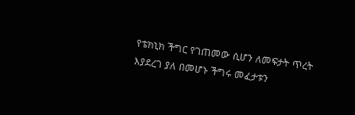የቴክኒክ ችግር የገጠመው ሲሆን ለመፍታት ጥረት እያደረገ ያለ በመሆኑ ችግሩ መፈታቱን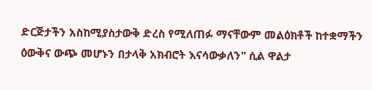ድርጅታችን አስከሚያስታውቅ ድረስ የሚለጠፉ ማናቸውም መልዕክቶች ከተቋማችን ዕውቅና ውጭ መሆኑን በታላቅ አክብሮት እናሳውቃለን" ሲል ዋልታ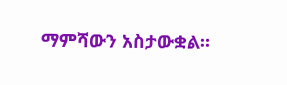ማምሻውን አስታውቋል።